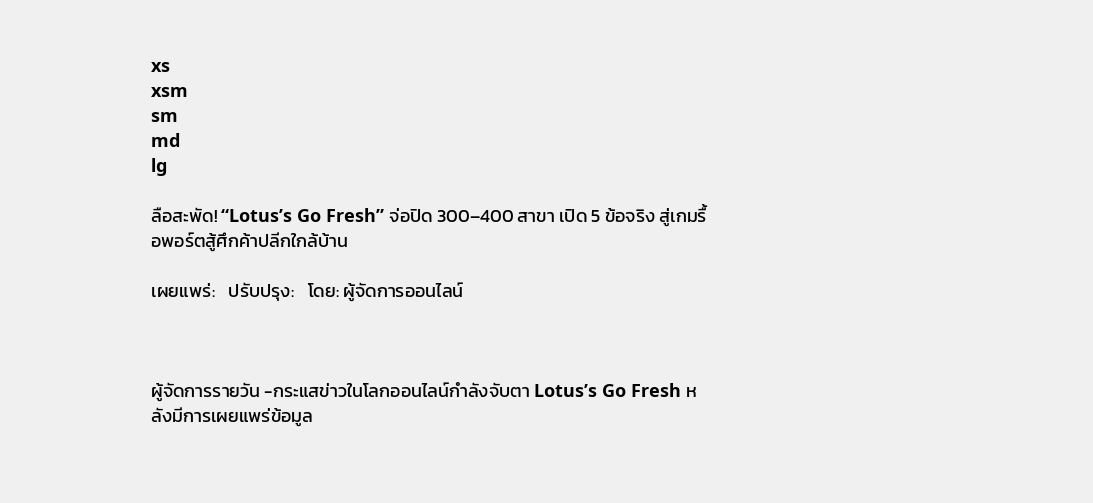xs
xsm
sm
md
lg

ลือสะพัด! “Lotus’s Go Fresh” จ่อปิด 300–400 สาขา เปิด 5 ข้อจริง สู่เกมรื้อพอร์ตสู้ศึกค้าปลีกใกล้บ้าน

เผยแพร่:   ปรับปรุง:   โดย: ผู้จัดการออนไลน์



ผู้จัดการรายวัน -กระแสข่าวในโลกออนไลน์กำลังจับตา Lotus’s Go Fresh หลังมีการเผยแพร่ข้อมูล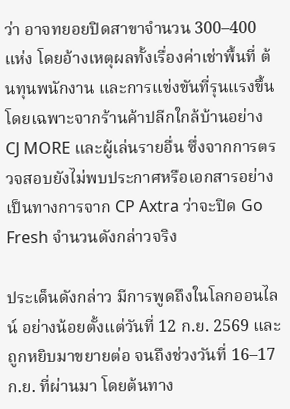ว่า อาจทยอยปิดสาขาจำนวน 300–400 แห่ง โดยอ้างเหตุผลทั้งเรื่องค่าเช่าพื้นที่ ต้นทุนพนักงาน และการแข่งขันที่รุนแรงขึ้น โดยเฉพาะจากร้านค้าปลีกใกล้บ้านอย่าง CJ MORE และผู้เล่นรายอื่น ซึ่งจากการตรวจสอบยังไม่พบประกาศหรือเอกสารอย่างเป็นทางการจาก CP Axtra ว่าจะปิด Go Fresh จำนวนดังกล่าวจริง

ประเด็นดังกล่าว มีการพูดถึงในโลกออนไลน์ อย่างน้อยตั้งแต่วันที่ 12 ก.ย. 2569 และถูกหยิบมาขยายต่อ จนถึงช่วงวันที่ 16–17 ก.ย. ที่ผ่านมา โดยต้นทาง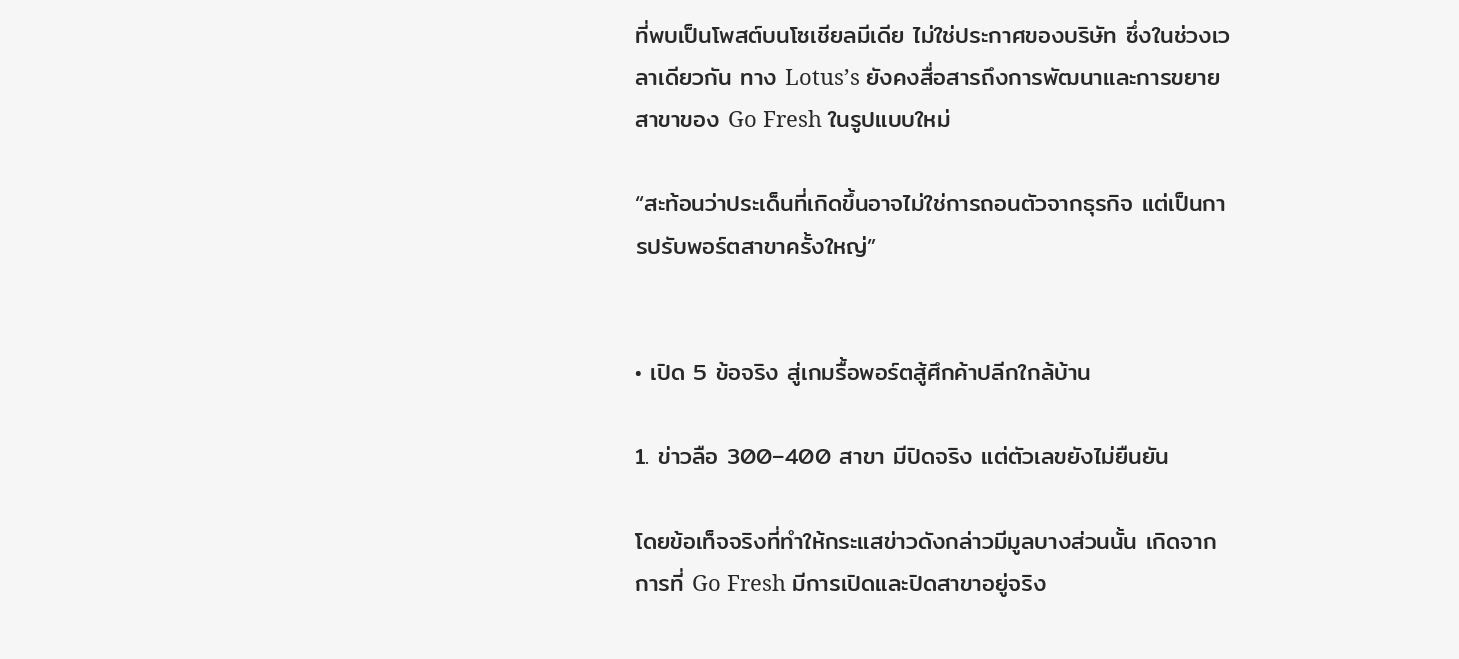ที่พบเป็นโพสต์บนโซเชียลมีเดีย ไม่ใช่ประกาศของบริษัท ซึ่งในช่วงเวลาเดียวกัน ทาง Lotus’s ยังคงสื่อสารถึงการพัฒนาและการขยายสาขาของ Go Fresh ในรูปแบบใหม่

“สะท้อนว่าประเด็นที่เกิดขึ้นอาจไม่ใช่การถอนตัวจากธุรกิจ แต่เป็นการปรับพอร์ตสาขาครั้งใหญ่”


• เปิด 5 ข้อจริง สู่เกมรื้อพอร์ตสู้ศึกค้าปลีกใกล้บ้าน

1. ข่าวลือ 300–400 สาขา มีปิดจริง แต่ตัวเลขยังไม่ยืนยัน

โดยข้อเท็จจริงที่ทำให้กระแสข่าวดังกล่าวมีมูลบางส่วนนั้น เกิดจากการที่ Go Fresh มีการเปิดและปิดสาขาอยู่จริง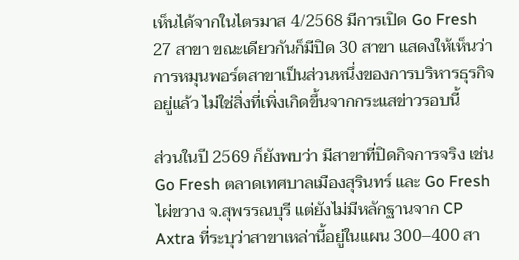เห็นได้จากในไตรมาส 4/2568 มีการเปิด Go Fresh 27 สาขา ขณะเดียวกันก็มีปิด 30 สาขา แสดงให้เห็นว่าการหมุนพอร์ตสาขาเป็นส่วนหนึ่งของการบริหารธุรกิจอยู่แล้ว ไม่ใช่สิ่งที่เพิ่งเกิดขึ้นจากกระแสข่าวรอบนี้

ส่วนในปี 2569 ก็ยังพบว่า มีสาขาที่ปิดกิจการจริง เช่น Go Fresh ตลาดเทศบาลเมืองสุรินทร์ และ Go Fresh ไผ่ขวาง จ.สุพรรณบุรี แต่ยังไม่มีหลักฐานจาก CP Axtra ที่ระบุว่าสาขาเหล่านี้อยู่ในแผน 300–400 สา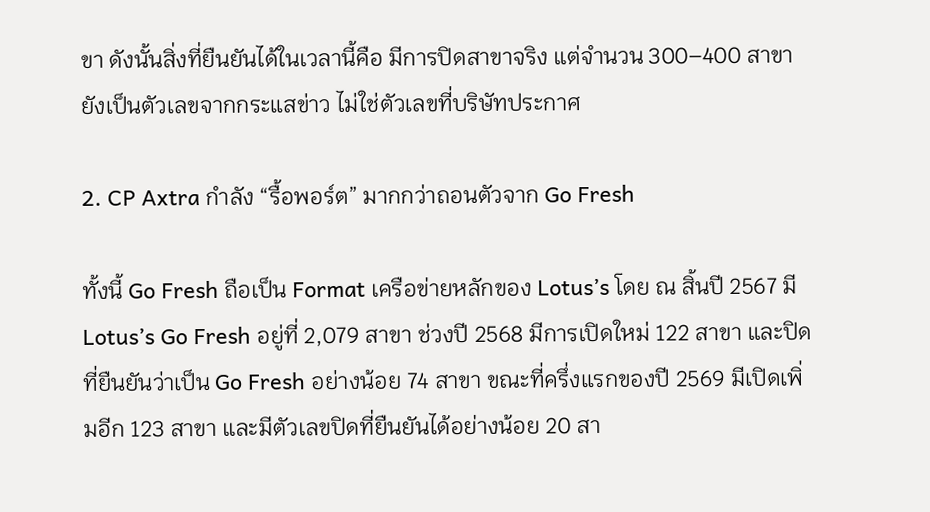ขา ดังนั้นสิ่งที่ยืนยันได้ในเวลานี้คือ มีการปิดสาขาจริง แต่จำนวน 300–400 สาขายังเป็นตัวเลขจากกระแสข่าว ไม่ใช่ตัวเลขที่บริษัทประกาศ

2. CP Axtra กำลัง “รื้อพอร์ต” มากกว่าถอนตัวจาก Go Fresh

ทั้งนี้ Go Fresh ถือเป็น Format เครือข่ายหลักของ Lotus’s โดย ณ สิ้นปี 2567 มี Lotus’s Go Fresh อยู่ที่ 2,079 สาขา ช่วงปี 2568 มีการเปิดใหม่ 122 สาขา และปิดที่ยืนยันว่าเป็น Go Fresh อย่างน้อย 74 สาขา ขณะที่ครึ่งแรกของปี 2569 มีเปิดเพิ่มอีก 123 สาขา และมีตัวเลขปิดที่ยืนยันได้อย่างน้อย 20 สา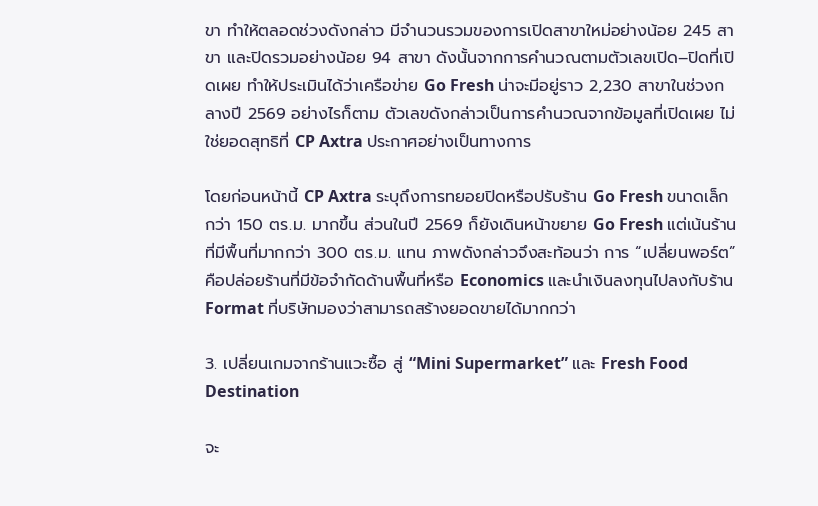ขา ทำให้ตลอดช่วงดังกล่าว มีจำนวนรวมของการเปิดสาขาใหม่อย่างน้อย 245 สาขา และปิดรวมอย่างน้อย 94 สาขา ดังนั้นจากการคำนวณตามตัวเลขเปิด–ปิดที่เปิดเผย ทำให้ประเมินได้ว่าเครือข่าย Go Fresh น่าจะมีอยู่ราว 2,230 สาขาในช่วงกลางปี 2569 อย่างไรก็ตาม ตัวเลขดังกล่าวเป็นการคำนวณจากข้อมูลที่เปิดเผย ไม่ใช่ยอดสุทธิที่ CP Axtra ประกาศอย่างเป็นทางการ

โดยก่อนหน้านี้ CP Axtra ระบุถึงการทยอยปิดหรือปรับร้าน Go Fresh ขนาดเล็กกว่า 150 ตร.ม. มากขึ้น ส่วนในปี 2569 ก็ยังเดินหน้าขยาย Go Fresh แต่เน้นร้านที่มีพื้นที่มากกว่า 300 ตร.ม. แทน ภาพดังกล่าวจึงสะท้อนว่า การ “เปลี่ยนพอร์ต” คือปล่อยร้านที่มีข้อจำกัดด้านพื้นที่หรือ Economics และนำเงินลงทุนไปลงกับร้าน Format ที่บริษัทมองว่าสามารถสร้างยอดขายได้มากกว่า

3. เปลี่ยนเกมจากร้านแวะซื้อ สู่ “Mini Supermarket” และ Fresh Food Destination

จะ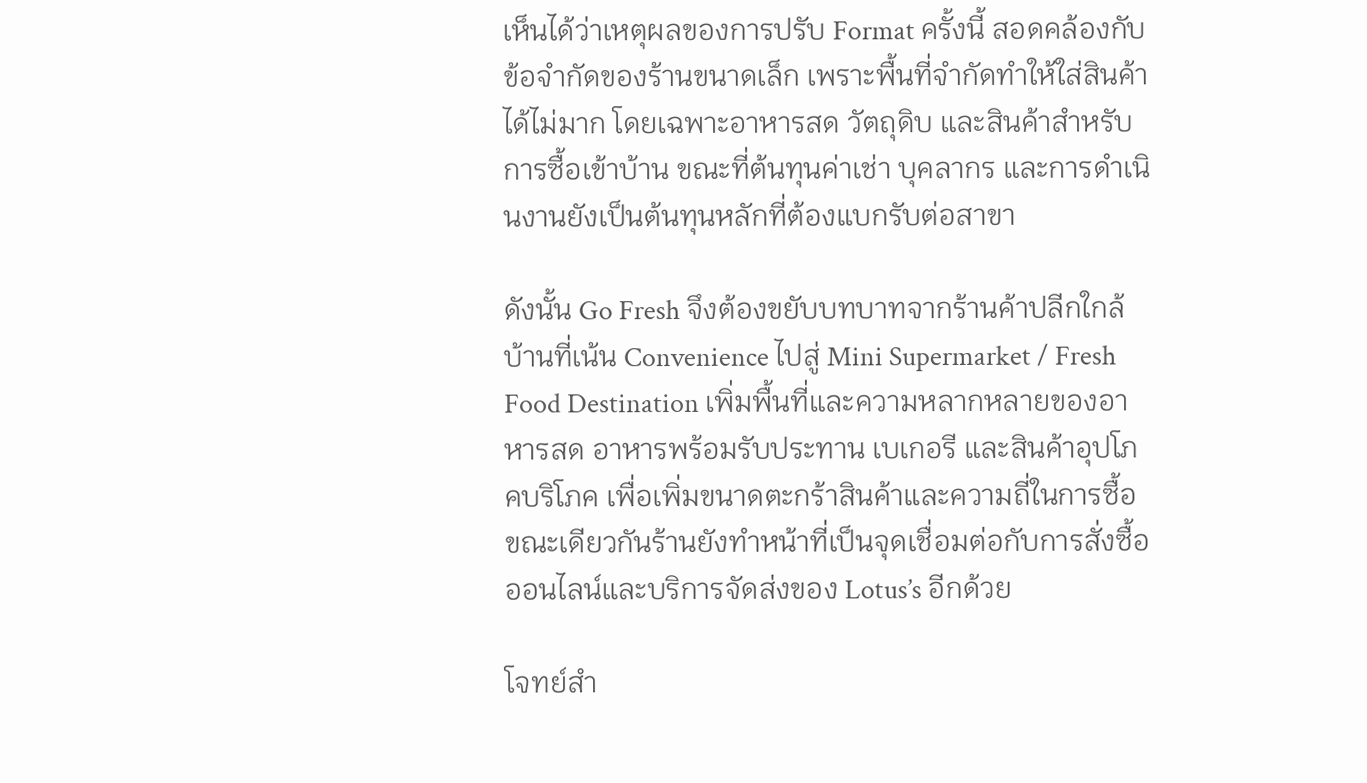เห็นได้ว่าเหตุผลของการปรับ Format ครั้งนี้ สอดคล้องกับข้อจำกัดของร้านขนาดเล็ก เพราะพื้นที่จำกัดทำให้ใส่สินค้าได้ไม่มาก โดยเฉพาะอาหารสด วัตถุดิบ และสินค้าสำหรับการซื้อเข้าบ้าน ขณะที่ต้นทุนค่าเช่า บุคลากร และการดำเนินงานยังเป็นต้นทุนหลักที่ต้องแบกรับต่อสาขา

ดังนั้น Go Fresh จึงต้องขยับบทบาทจากร้านค้าปลีกใกล้บ้านที่เน้น Convenience ไปสู่ Mini Supermarket / Fresh Food Destination เพิ่มพื้นที่และความหลากหลายของอาหารสด อาหารพร้อมรับประทาน เบเกอรี และสินค้าอุปโภคบริโภค เพื่อเพิ่มขนาดตะกร้าสินค้าและความถี่ในการซื้อ ขณะเดียวกันร้านยังทำหน้าที่เป็นจุดเชื่อมต่อกับการสั่งซื้อออนไลน์และบริการจัดส่งของ Lotus’s อีกด้วย

โจทย์สำ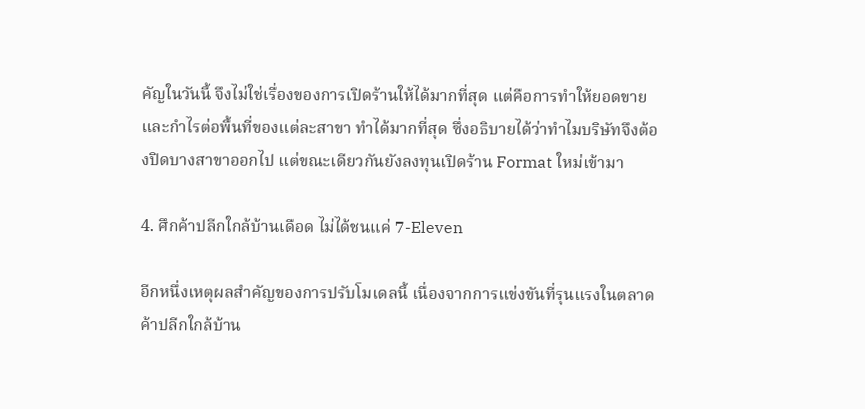คัญในวันนี้ จึงไม่ใช่เรื่องของการเปิดร้านให้ได้มากที่สุด แต่คือการทำให้ยอดขายและกำไรต่อพื้นที่ของแต่ละสาขา ทำได้มากที่สุด ซึ่งอธิบายได้ว่าทำไมบริษัทจึงต้องปิดบางสาขาออกไป แต่ขณะเดียวกันยังลงทุนเปิดร้าน Format ใหม่เข้ามา

4. ศึกค้าปลีกใกล้บ้านเดือด ไม่ได้ชนแค่ 7-Eleven

อีกหนึ่งเหตุผลสำคัญของการปรับโมเดลนี้ เนื่องจากการแข่งขันที่รุนแรงในตลาดค้าปลีกใกล้บ้าน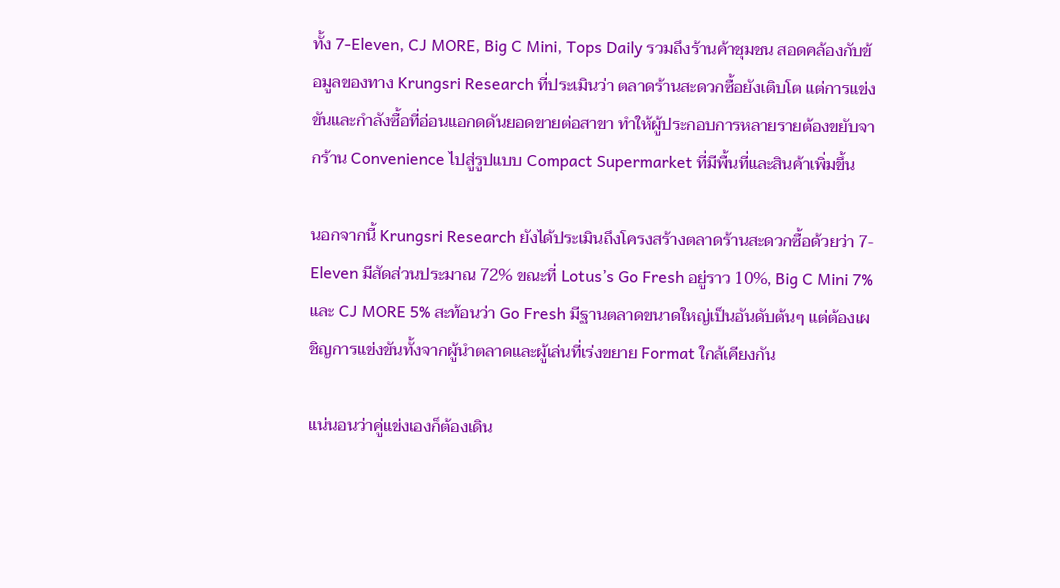ทั้ง 7-Eleven, CJ MORE, Big C Mini, Tops Daily รวมถึงร้านค้าชุมชน สอดคล้องกับข้อมูลของทาง Krungsri Research ที่ประเมินว่า ตลาดร้านสะดวกซื้อยังเติบโต แต่การแข่งขันและกำลังซื้อที่อ่อนแอกดดันยอดขายต่อสาขา ทำให้ผู้ประกอบการหลายรายต้องขยับจากร้าน Convenience ไปสู่รูปแบบ Compact Supermarket ที่มีพื้นที่และสินค้าเพิ่มขึ้น

นอกจากนี้ Krungsri Research ยังได้ประเมินถึงโครงสร้างตลาดร้านสะดวกซื้อด้วยว่า 7-Eleven มีสัดส่วนประมาณ 72% ขณะที่ Lotus’s Go Fresh อยู่ราว 10%, Big C Mini 7% และ CJ MORE 5% สะท้อนว่า Go Fresh มีฐานตลาดขนาดใหญ่เป็นอันดับต้นๆ แต่ต้องเผชิญการแข่งขันทั้งจากผู้นำตลาดและผู้เล่นที่เร่งขยาย Format ใกล้เคียงกัน

แน่นอนว่าคู่แข่งเองก็ต้องเดิน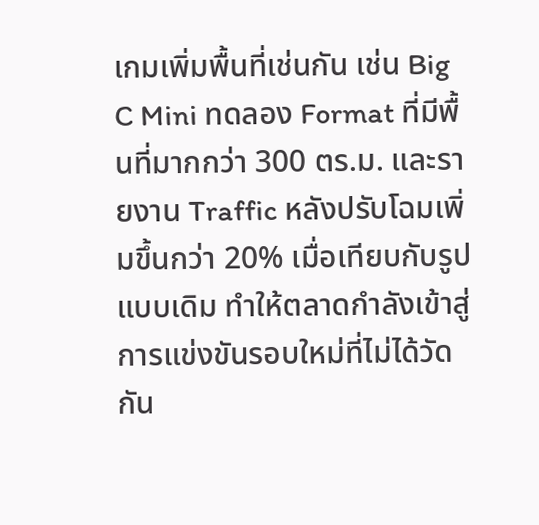เกมเพิ่มพื้นที่เช่นกัน เช่น Big C Mini ทดลอง Format ที่มีพื้นที่มากกว่า 300 ตร.ม. และรายงาน Traffic หลังปรับโฉมเพิ่มขึ้นกว่า 20% เมื่อเทียบกับรูปแบบเดิม ทำให้ตลาดกำลังเข้าสู่การแข่งขันรอบใหม่ที่ไม่ได้วัดกัน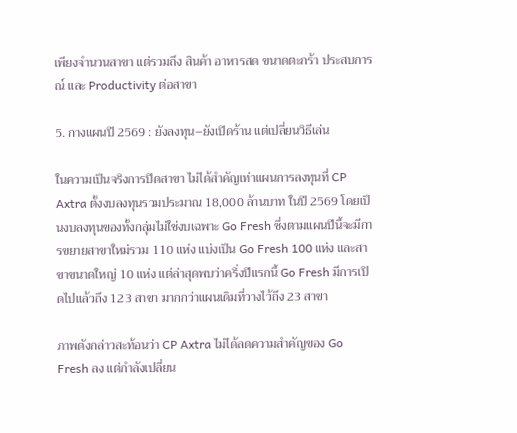เพียงจำนวนสาขา แต่รวมถึง สินค้า อาหารสด ขนาดตะกร้า ประสบการณ์ และ Productivity ต่อสาขา

5. กางแผนปี 2569 : ยังลงทุน–ยังเปิดร้าน แต่เปลี่ยนวิธีเล่น

ในความเป็นจริงการปิดสาขา ไม่ได้สำคัญเท่าแผนการลงทุนที่ CP Axtra ตั้งงบลงทุนรวมประมาณ 18,000 ล้านบาท ในปี 2569 โดยเป็นงบลงทุนของทั้งกลุ่มไม่ใช่งบเฉพาะ Go Fresh ซึ่งตามแผนปีนี้จะมีการขยายสาขาใหม่รวม 110 แห่ง แบ่งเป็น Go Fresh 100 แห่ง และสาขาขนาดใหญ่ 10 แห่ง แต่ล่าสุดพบว่าครึ่งปีแรกนี้ Go Fresh มีการเปิดไปแล้วถึง 123 สาขา มากกว่าแผนเดิมที่วางไว้ถึง 23 สาขา

ภาพดังกล่าวสะท้อนว่า CP Axtra ไม่ได้ลดความสำคัญของ Go Fresh ลง แต่กำลังเปลี่ยน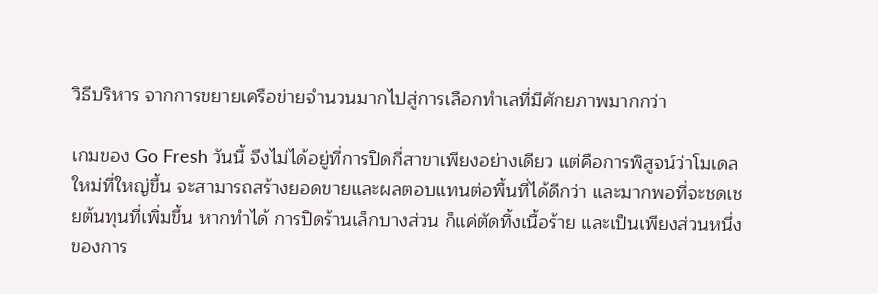วิธีบริหาร จากการขยายเครือข่ายจำนวนมากไปสู่การเลือกทำเลที่มีศักยภาพมากกว่า

เกมของ Go Fresh วันนี้ จึงไม่ได้อยู่ที่การปิดกี่สาขาเพียงอย่างเดียว แต่คือการพิสูจน์ว่าโมเดลใหม่ที่ใหญ่ขึ้น จะสามารถสร้างยอดขายและผลตอบแทนต่อพื้นที่ได้ดีกว่า และมากพอที่จะชดเชยต้นทุนที่เพิ่มขึ้น หากทำได้ การปิดร้านเล็กบางส่วน ก็แค่ตัดทิ้งเนื้อร้าย และเป็นเพียงส่วนหนึ่งของการ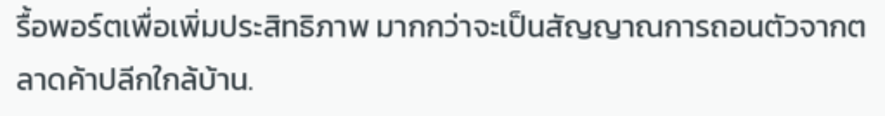รื้อพอร์ตเพื่อเพิ่มประสิทธิภาพ มากกว่าจะเป็นสัญญาณการถอนตัวจากตลาดค้าปลีกใกล้บ้าน.